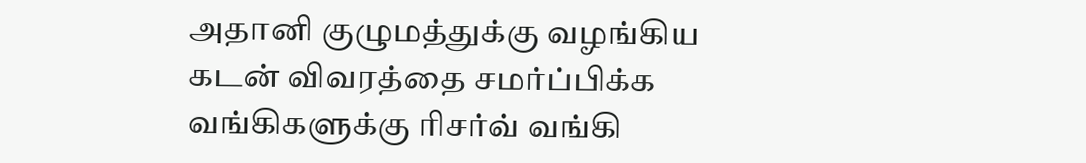அதானி குழுமத்துக்கு வழங்கிய கடன் விவரத்தை சமர்ப்பிக்க வங்கிகளுக்கு ரிசர்வ் வங்கி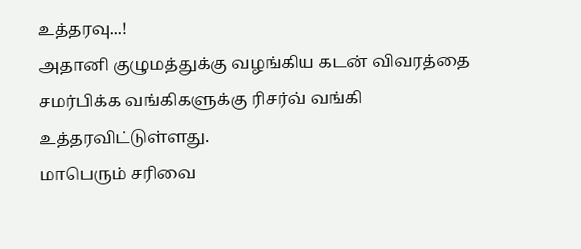உத்தரவு...!
அதானி குழுமத்துக்கு வழங்கிய கடன் விவரத்தை சமர்பிக்க வங்கிகளுக்கு ரிசர்வ் வங்கி உத்தரவிட்டுள்ளது.
மாபெரும் சரிவை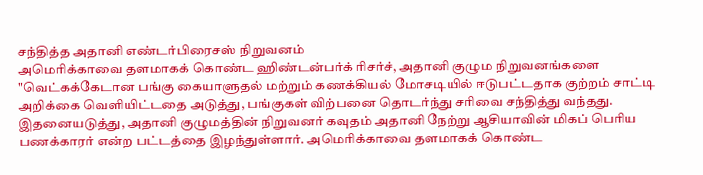சந்தித்த அதானி எண்டர்பிரைசஸ் நிறுவனம்
அமெரிக்காவை தளமாகக் கொண்ட ஹிண்டன்பர்க் ரிசர்ச், அதானி குழும நிறுவனங்களை "வெட்கக்கேடான பங்கு கையாளுதல் மற்றும் கணக்கியல் மோசடியில் ஈடுபட்டதாக குற்றம் சாட்டி அறிக்கை வெளியிட்டதை அடுத்து, பங்குகள் விற்பனை தொடர்ந்து சரிவை சந்தித்து வந்தது.
இதனையடுத்து, அதானி குழுமத்தின் நிறுவனர் கவுதம் அதானி நேற்று ஆசியாவின் மிகப் பெரிய பணக்காரர் என்ற பட்டத்தை இழந்துள்ளார். அமெரிக்காவை தளமாகக் கொண்ட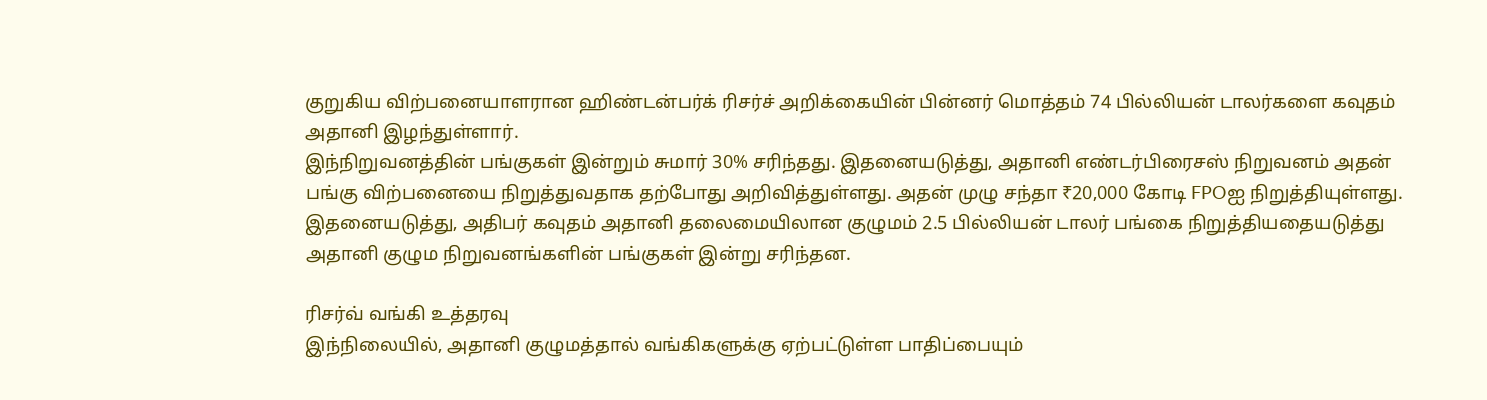குறுகிய விற்பனையாளரான ஹிண்டன்பர்க் ரிசர்ச் அறிக்கையின் பின்னர் மொத்தம் 74 பில்லியன் டாலர்களை கவுதம் அதானி இழந்துள்ளார்.
இந்நிறுவனத்தின் பங்குகள் இன்றும் சுமார் 30% சரிந்தது. இதனையடுத்து, அதானி எண்டர்பிரைசஸ் நிறுவனம் அதன் பங்கு விற்பனையை நிறுத்துவதாக தற்போது அறிவித்துள்ளது. அதன் முழு சந்தா ₹20,000 கோடி FPOஐ நிறுத்தியுள்ளது.
இதனையடுத்து, அதிபர் கவுதம் அதானி தலைமையிலான குழுமம் 2.5 பில்லியன் டாலர் பங்கை நிறுத்தியதையடுத்து அதானி குழும நிறுவனங்களின் பங்குகள் இன்று சரிந்தன.

ரிசர்வ் வங்கி உத்தரவு
இந்நிலையில், அதானி குழுமத்தால் வங்கிகளுக்கு ஏற்பட்டுள்ள பாதிப்பையும்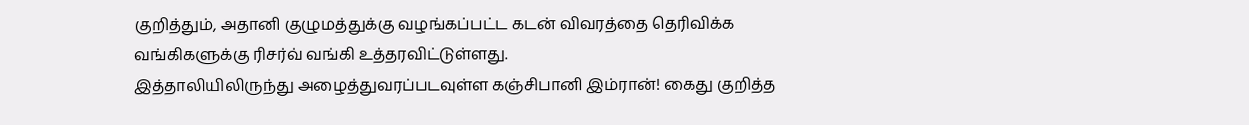குறித்தும், அதானி குழுமத்துக்கு வழங்கப்பட்ட கடன் விவரத்தை தெரிவிக்க வங்கிகளுக்கு ரிசர்வ் வங்கி உத்தரவிட்டுள்ளது.
இத்தாலியிலிருந்து அழைத்துவரப்படவுள்ள கஞ்சிபானி இம்ரான்! கைது குறித்த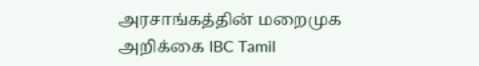அரசாங்கத்தின் மறைமுக அறிக்கை IBC Tamil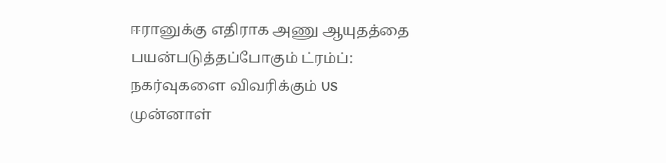ஈரானுக்கு எதிராக அணு ஆயுதத்தை பயன்படுத்தப்போகும் ட்ரம்ப்: நகர்வுகளை விவரிக்கும் US முன்னாள்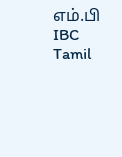எம்.பி IBC Tamil